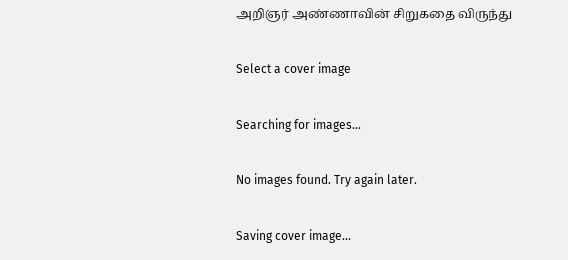அறிஞர் அண்ணாவின் சிறுகதை விருந்து

Select a cover image

Searching for images...

No images found. Try again later.

Saving cover image...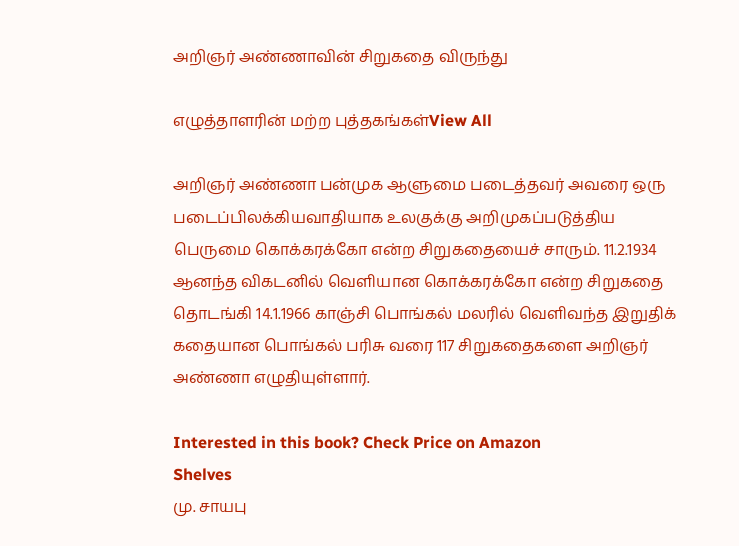அறிஞர் அண்ணாவின் சிறுகதை விருந்து

எழுத்தாளரின் மற்ற புத்தகங்கள்View All

அறிஞர் அண்ணா பன்முக ஆளுமை படைத்தவர் அவரை ஒரு படைப்பிலக்கியவாதியாக உலகுக்கு அறிமுகப்படுத்திய பெருமை கொக்கரக்கோ என்ற சிறுகதையைச் சாரும். 11.2.1934 ஆனந்த விகடனில் வெளியான கொக்கரக்கோ என்ற சிறுகதை தொடங்கி 14.1.1966 காஞ்சி பொங்கல் மலரில் வெளிவந்த இறுதிக் கதையான பொங்கல் பரிசு வரை 117 சிறுகதைகளை அறிஞர் அண்ணா எழுதியுள்ளார்.

Interested in this book? Check Price on Amazon
Shelves
மு. சாயபு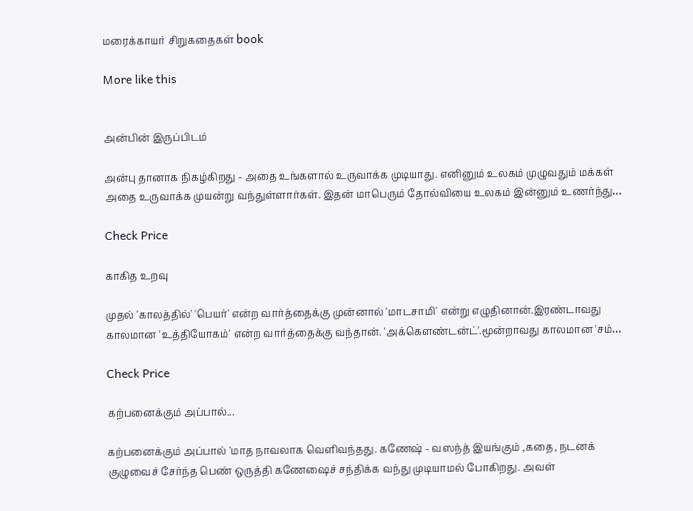மரைக்காயர் சிறுகதைகள் book

More like this


அன்பின் இருப்பிடம்

அன்பு தானாக நிகழ்கிறது - அதை உங்களால் உருவாக்க முடியாது. எனினும் உலகம் முழுவதும் மக்கள் அதை உருவாக்க முயன்று வந்துள்ளார்கள். இதன் மாபெரும் தோல்வியை உலகம் இன்னும் உணர்ந்து…

Check Price

காகித உறவு

முதல் 'காலத்தில்' 'பெயர்' என்ற வார்த்தைக்கு முன்னால் 'மாடசாமி' என்று எழுதினான்.இரண்டாவது காலமான 'உத்தியோகம்' என்ற வார்த்தைக்கு வந்தான். 'அக்கெளண்டன்ட்'.மூன்றாவது காலமான 'சம்…

Check Price

கற்பனைக்கும் அப்பால்...

கற்பனைக்கும் அப்பால் 'மாத நாவலாக வெளிவந்தது. கணேஷ் - வஸந்த் இயங்கும் ,கதை, நடனக் குழுவைச் சேர்ந்த பெண் ஒருத்தி கணேஷைச் சந்திக்க வந்து முடியாமல் போகிறது. அவள்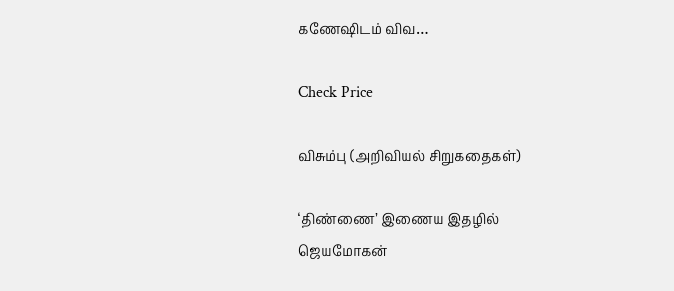கணேஷிடம் விவ…

Check Price

விசும்பு (அறிவியல் சிறுகதைகள்)

‘திண்ணை’ இணைய இதழில் ஜெயமோகன்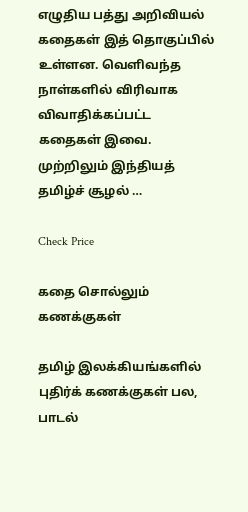எழுதிய பத்து அறிவியல் கதைகள் இத் தொகுப்பில் உள்ளன. வெளிவந்த நாள்களில் விரிவாக விவாதிக்கப்பட்ட கதைகள் இவை. முற்றிலும் இந்தியத் தமிழ்ச் சூழல் …

Check Price

கதை சொல்லும் கணக்குகள்

தமிழ் இலக்கியங்களில் புதிர்க் கணக்குகள் பல, பாடல்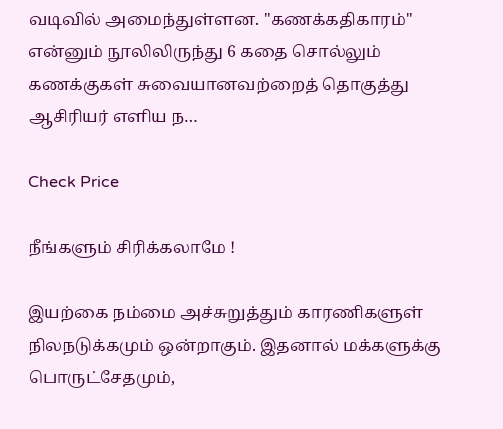வடிவில் அமைந்துள்ளன. "கணக்கதிகாரம்" என்னும் நூலிலிருந்து 6 கதை சொல்லும் கணக்குகள் சுவையானவற்றைத் தொகுத்து ஆசிரியர் எளிய ந…

Check Price

நீங்களும் சிரிக்கலாமே !

இயற்கை நம்மை அச்சுறுத்தும் காரணிகளுள் நிலநடுக்கமும் ஒன்றாகும். இதனால் மக்களுக்கு பொருட்சேதமும்,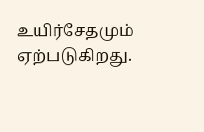உயிர்சேதமும் ஏற்படுகிறது.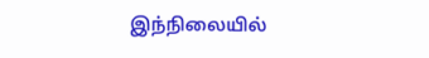இந்நிலையில்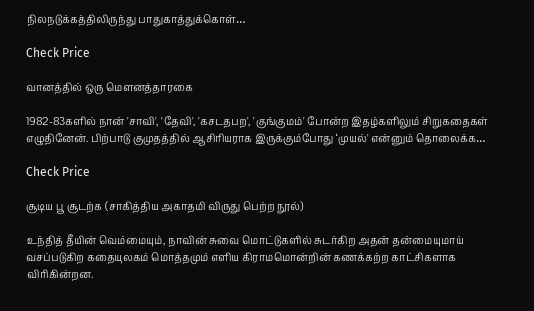நிலநடுக்கத்திலிருந்து பாதுகாத்துக்கொள்…

Check Price

வானத்தில் ஒரு மௌனத்தாரகை

1982-83களில் நான் 'சாவி', 'தேவி', 'கசடதபற', 'குங்குமம்' போன்ற இதழ்களிலும் சிறுகதைகள் எழுதினேன். பிற்பாடு குமுதத்தில் ஆசிரியராக இருக்கும்போது ‘முயல்' என்னும் தொலைக்க…

Check Price

சூடிய பூ சூடற்க (சாகித்திய அகாதமி விருது பெற்ற நூல்)

உந்தித் தீயின் வெம்மையும், நாவின் சுவை மொட்டுகளில் சுடர்கிற அதன் தன்மையுமாய் வசப்படுகிற கதையுலகம் மொத்தமும் எளிய கிராமமொன்றின் கணக்கற்ற காட்சிகளாக விரிகின்றன.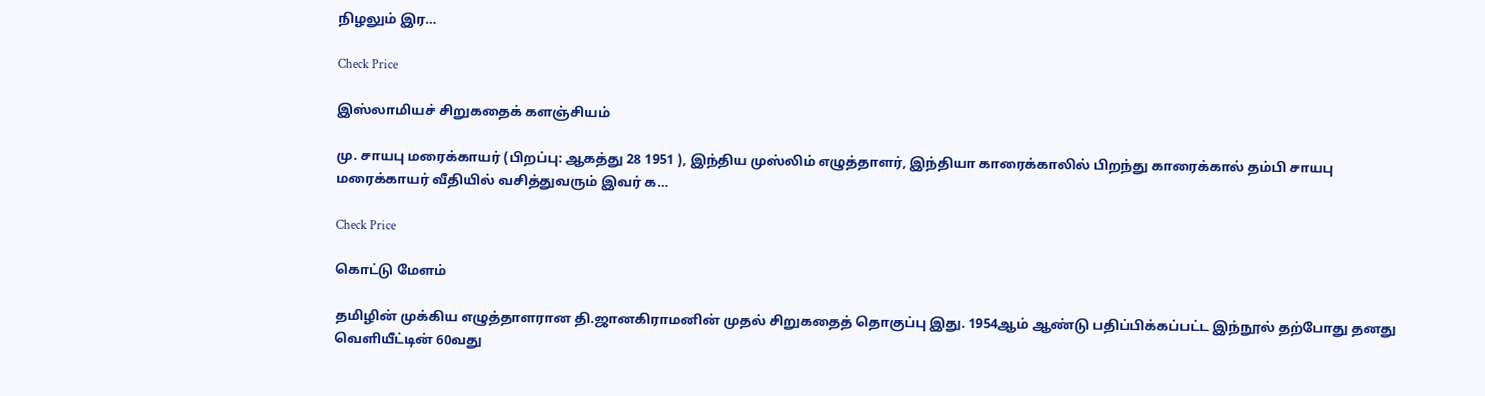நிழலும் இர…

Check Price

இஸ்லாமியச் சிறுகதைக் களஞ்சியம்

மு. சாயபு மரைக்காயர் (பிறப்பு: ஆகத்து 28 1951 ), இந்திய முஸ்லிம் எழுத்தாளர், இந்தியா காரைக்காலில் பிறந்து காரைக்கால் தம்பி சாயபு மரைக்காயர் வீதியில் வசித்துவரும் இவர் க…

Check Price

கொட்டு மேளம்

தமிழின் முக்கிய எழுத்தாளரான தி.ஜானகிராமனின் முதல் சிறுகதைத் தொகுப்பு இது. 1954ஆம் ஆண்டு பதிப்பிக்கப்பட்ட இந்நூல் தற்போது தனது வெளியீட்டின் 60வது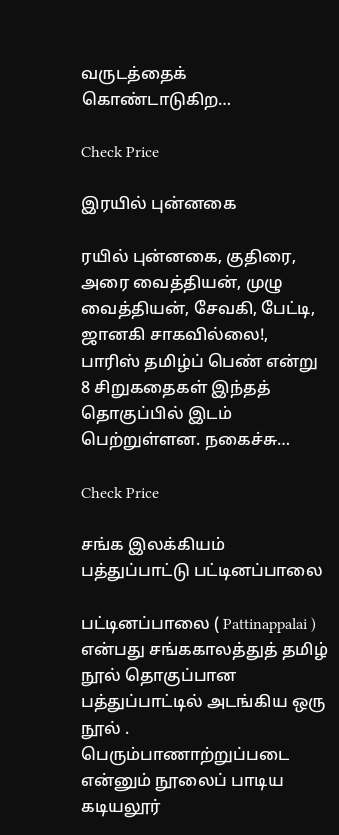வருடத்தைக் கொண்டாடுகிற…

Check Price

இரயில் புன்னகை

ரயில் புன்னகை, குதிரை, அரை வைத்தியன், முழு வைத்தியன், சேவகி, பேட்டி, ஜானகி சாகவில்லை!, பாரிஸ் தமிழ்ப் பெண் என்று 8 சிறுகதைகள் இந்தத் தொகுப்பில் இடம் பெற்றுள்ளன. நகைச்சு…

Check Price

சங்க இலக்கியம் பத்துப்பாட்டு பட்டினப்பாலை

பட்டினப்பாலை ( Pattinappalai ) என்பது சங்ககாலத்துத் தமிழ் நூல் தொகுப்பான பத்துப்பாட்டில் அடங்கிய ஒரு நூல் . பெரும்பாணாற்றுப்படை என்னும் நூலைப் பாடிய கடியலூர்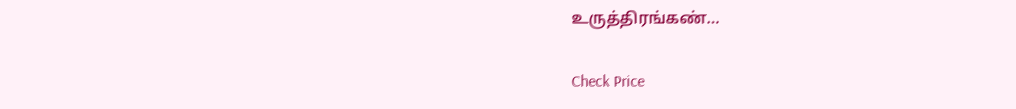உருத்திரங்கண்…

Check Price